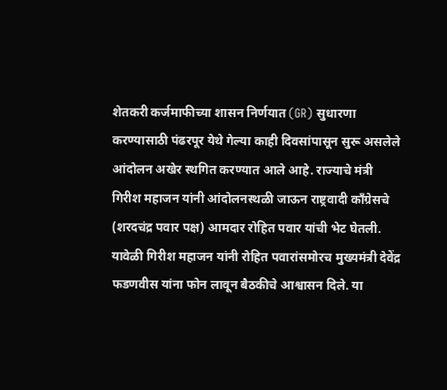शेतकरी कर्जमाफीच्या शासन निर्णयात (GR) सुधारणा करण्यासाठी पंढरपूर येथे गेल्या काही दिवसांपासून सुरू असलेले आंदोलन अखेर स्थगित करण्यात आले आहे. राज्याचे मंत्री गिरीश महाजन यांनी आंदोलनस्थळी जाऊन राष्ट्रवादी काँग्रेसचे (शरदचंद्र पवार पक्ष) आमदार रोहित पवार यांची भेट घेतली. यावेळी गिरीश महाजन यांनी रोहित पवारांसमोरच मुख्यमंत्री देवेंद्र फडणवीस यांना फोन लावून बैठकीचे आश्वासन दिले. या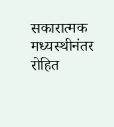सकारात्मक मध्यस्थीनंतर रोहित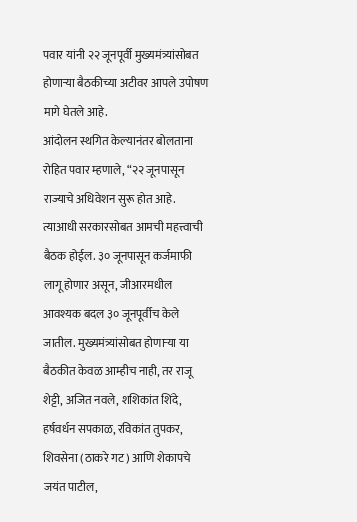पवार यांनी २२ जूनपूर्वी मुख्यमंत्र्यांसोबत होणाऱ्या बैठकीच्या अटीवर आपले उपोषण मागे घेतले आहे.
आंदोलन स्थगित केल्यानंतर बोलताना रोहित पवार म्हणाले, “२२ जूनपासून राज्याचे अधिवेशन सुरू होत आहे. त्याआधी सरकारसोबत आमची महत्त्वाची बैठक होईल. ३० जूनपासून कर्जमाफी लागू होणार असून, जीआरमधील आवश्यक बदल ३० जूनपूर्वीच केले जातील. मुख्यमंत्र्यांसोबत होणाऱ्या या बैठकीत केवळ आम्हीच नाही, तर राजू शेट्टी, अजित नवले, शशिकांत शिंदे, हर्षवर्धन सपकाळ, रविकांत तुपकर, शिवसेना (ठाकरे गट) आणि शेकापचे जयंत पाटील,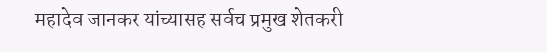महादेव जानकर यांच्यासह सर्वच प्रमुख शेतकरी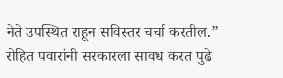नेते उपस्थित राहून सविस्तर चर्चा करतील.”
रोहित पवारांनी सरकारला सावध करत पुढे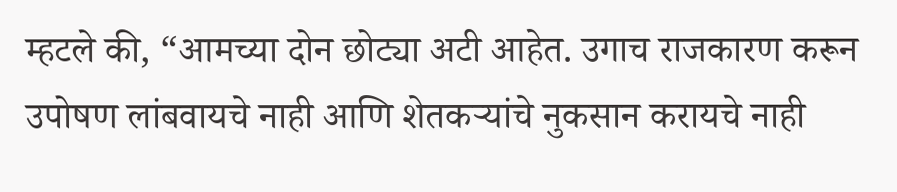म्हटले की, “आमच्या दोन छोट्या अटी आहेत. उगाच राजकारण करून उपोषण लांबवायचे नाही आणि शेतकऱ्यांचे नुकसान करायचे नाही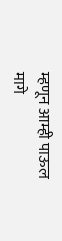म्हणून आम्ही पाऊल मागे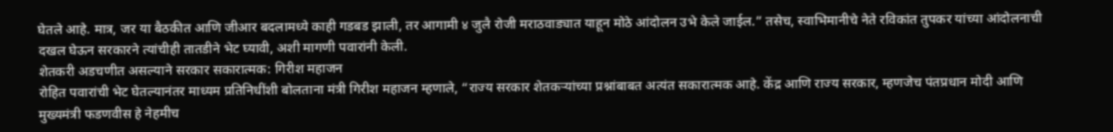घेतले आहे. मात्र, जर या बैठकीत आणि जीआर बदलामध्ये काही गडबड झाली, तर आगामी ४ जुलै रोजी मराठवाड्यात याहून मोठे आंदोलन उभे केले जाईल.” तसेच, स्वाभिमानीचे नेते रविकांत तुपकर यांच्या आंदोलनाची दखल घेऊन सरकारने त्यांचीही तातडीने भेट घ्यावी, अशी मागणी पवारांनी केली.
शेतकरी अडचणीत असल्याने सरकार सकारात्मक: गिरीश महाजन
रोहित पवारांची भेट घेतल्यानंतर माध्यम प्रतिनिधींशी बोलताना मंत्री गिरीश महाजन म्हणाले, “राज्य सरकार शेतकऱ्यांच्या प्रश्नांबाबत अत्यंत सकारात्मक आहे. केंद्र आणि राज्य सरकार, म्हणजेच पंतप्रधान मोदी आणि मुख्यमंत्री फडणवीस हे नेहमीच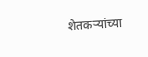शेतकऱ्यांच्या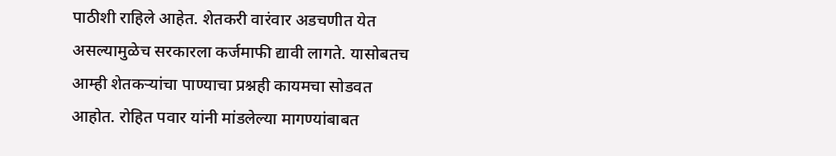पाठीशी राहिले आहेत. शेतकरी वारंवार अडचणीत येत असल्यामुळेच सरकारला कर्जमाफी द्यावी लागते. यासोबतच आम्ही शेतकऱ्यांचा पाण्याचा प्रश्नही कायमचा सोडवत आहोत. रोहित पवार यांनी मांडलेल्या मागण्यांबाबत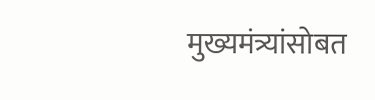मुख्यमंत्र्यांसोबत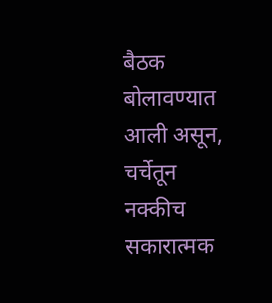बैठक बोलावण्यात आली असून, चर्चेतून नक्कीच सकारात्मक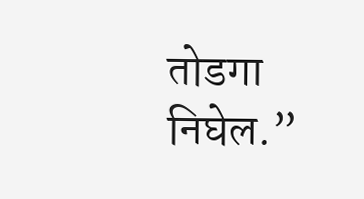तोडगा निघेल.”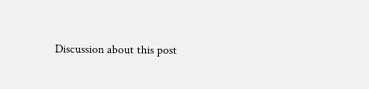Discussion about this post